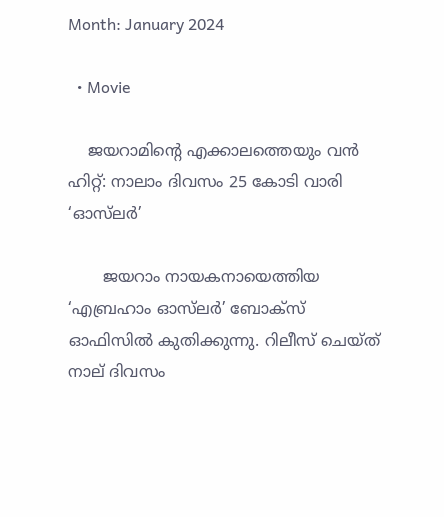Month: January 2024

  • Movie

    ജയറാമിന്റെ എക്കാലത്തെയും വൻ ഹിറ്റ്: നാലാം ദിവസം 25 കോടി വാരി ‘ഓസ്‌ലർ’

       ജയറാം നായകനായെത്തിയ ‘എബ്രഹാം ഓസ്‌ലർ’ ബോക്സ് ഓഫിസിൽ കുതിക്കുന്നു. റിലീസ് ചെയ്ത് നാല് ദിവസം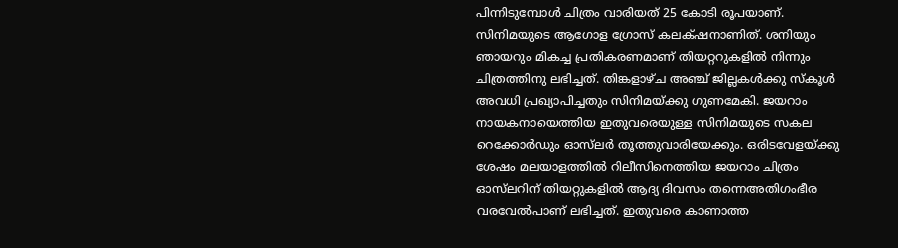പിന്നിടുമ്പോൾ ചിത്രം വാരിയത് 25 കോടി രൂപയാണ്. സിനിമയുടെ ആഗോള ഗ്രോസ് ക‌ലക്‌ഷനാണിത്. ശനിയും ഞായറും മികച്ച പ്രതികരണമാണ് തിയറ്ററുകളിൽ നിന്നും ചിത്രത്തിനു ലഭിച്ചത്. തിങ്കളാഴ്ച അഞ്ച് ജില്ലകൾക്കു സ്കൂൾ അവധി പ്രഖ്യാപിച്ചതും സിനിമയ്ക്കു ഗുണമേകി. ജയറാം നായകനായെത്തിയ ഇതുവരെയുള്ള സിനിമയുടെ സകല റെക്കോർഡും ഓസ്‌ലർ തൂത്തുവാരിയേക്കും. ഒരിടവേളയ്ക്കു ശേഷം മലയാളത്തിൽ റിലീസിനെത്തിയ ജയറാം ചിത്രം ഓസ്‌ലറിന് തിയറ്റുകളിൽ ആദ്യ ദിവസം തന്നെഅതിഗംഭീര വരവേൽപാണ് ലഭിച്ചത്. ഇതുവരെ കാണാത്ത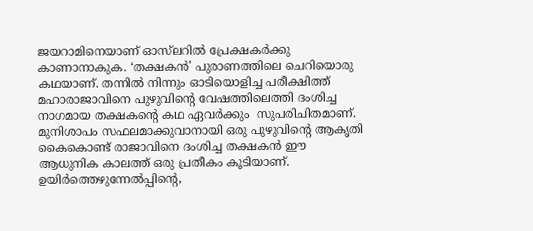ജയറാമിനെയാണ് ഓസ്‌ലറിൽ പ്രേക്ഷകർക്കു കാണാനാകുക. ‘തക്ഷകൻ’ പുരാണത്തിലെ ചെറിയൊരു കഥയാണ്. തന്നിൽ നിന്നും ഓടിയൊളിച്ച പരീക്ഷിത്ത് മഹാരാജാവിനെ പുഴുവിന്റെ വേഷത്തിലെത്തി ദംശിച്ച നാഗമായ തക്ഷകന്റെ കഥ ഏവർക്കും  സുപരിചിതമാണ്. മുനിശാപം സഫലമാക്കുവാനായി ഒരു പുഴുവിന്റെ ആകൃതി കൈകൊണ്ട് രാജാവിനെ ദംശിച്ച തക്ഷകൻ ഈ ആധുനിക കാലത്ത് ഒരു പ്രതീകം കൂടിയാണ്. ഉയിർത്തെഴുന്നേൽപ്പിന്റെ,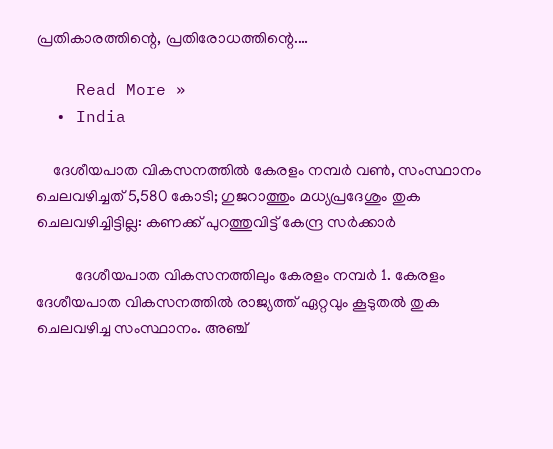പ്രതികാരത്തിന്റെ, പ്രതിരോധത്തിന്റെ.…

    Read More »
  • India

    ദേശീയപാത വികസനത്തിൽ കേരളം നമ്പര്‍ വൺ, സംസ്ഥാനം ചെലവഴിച്ചത് 5,580 കോടി; ഗുജറാത്തും മധ്യപ്രദേശും തുക ചെലവഴിച്ചിട്ടില്ല: കണക്ക് പുറത്തുവിട്ട് കേന്ദ്ര സര്‍ക്കാര്‍

          ദേശീയപാത വികസനത്തിലും കേരളം നമ്പര്‍ 1. കേരളം ദേശീയപാത വികസനത്തില്‍ രാജ്യത്ത് ഏറ്റവും കൂടുതല്‍ തുക ചെലവഴിച്ച സംസ്ഥാനം. അഞ്ച്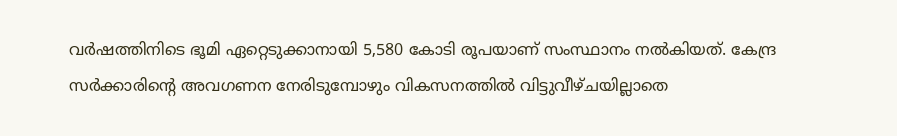വര്‍ഷത്തിനിടെ ഭൂമി ഏറ്റെടുക്കാനായി 5,580 കോടി രൂപയാണ് സംസ്ഥാനം നല്‍കിയത്. കേന്ദ്ര സര്‍ക്കാരിന്റെ അവഗണന നേരിടുമ്പോഴും വികസനത്തില്‍ വിട്ടുവീഴ്ചയില്ലാതെ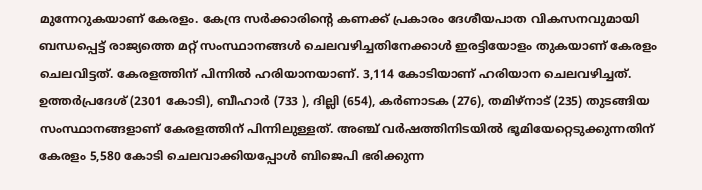മുന്നേറുകയാണ് കേരളം. കേന്ദ്ര സര്‍ക്കാരിന്റെ കണക്ക് പ്രകാരം ദേശീയപാത വികസനവുമായി ബന്ധപ്പെട്ട് രാജ്യത്തെ മറ്റ് സംസ്ഥാനങ്ങള്‍ ചെലവഴിച്ചതിനേക്കാള്‍ ഇരട്ടിയോളം തുകയാണ് കേരളം ചെലവിട്ടത്. കേരളത്തിന് പിന്നില്‍ ഹരിയാനയാണ്. 3,114 കോടിയാണ് ഹരിയാന ചെലവഴിച്ചത്. ഉത്തര്‍പ്രദേശ് (2301 കോടി), ബീഹാര്‍ (733 ), ദില്ലി (654), കര്‍ണാടക (276), തമിഴ്നാട് (235) തുടങ്ങിയ സംസ്ഥാനങ്ങളാണ് കേരളത്തിന് പിന്നിലുള്ളത്. അഞ്ച് വര്‍ഷത്തിനിടയില്‍ ഭൂമിയേറ്റെടുക്കുന്നതിന് കേരളം 5,580 കോടി ചെലവാക്കിയപ്പോള്‍ ബിജെപി ഭരിക്കുന്ന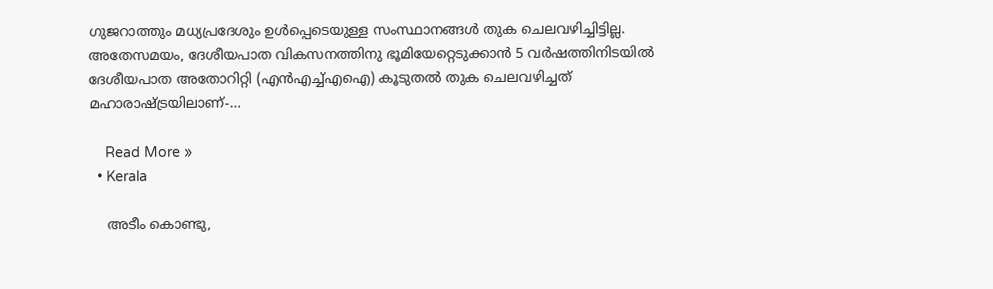ഗുജറാത്തും മധ്യപ്രദേശും ഉള്‍പ്പെടെയുള്ള സംസ്ഥാനങ്ങള്‍ തുക ചെലവഴിച്ചിട്ടില്ല. അതേസമയം, ദേശീയപാത വികസനത്തിനു ഭൂമിയേറ്റെടുക്കാന്‍ 5 വര്‍ഷത്തിനിടയില്‍ ദേശീയപാത അതോറിറ്റി (എന്‍എച്ച്എഐ) കൂടുതല്‍ തുക ചെലവഴിച്ചത് മഹാരാഷ്ട്രയിലാണ്-…

    Read More »
  • Kerala

    അടീം കൊണ്ടു,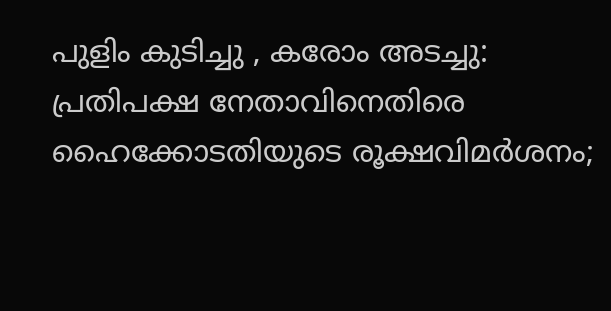പുളിം കുടിച്ചു , കരോം അടച്ചു: പ്രതിപക്ഷ നേതാവിനെതിരെ ഹൈക്കോടതിയുടെ രൂക്ഷവിമർശനം;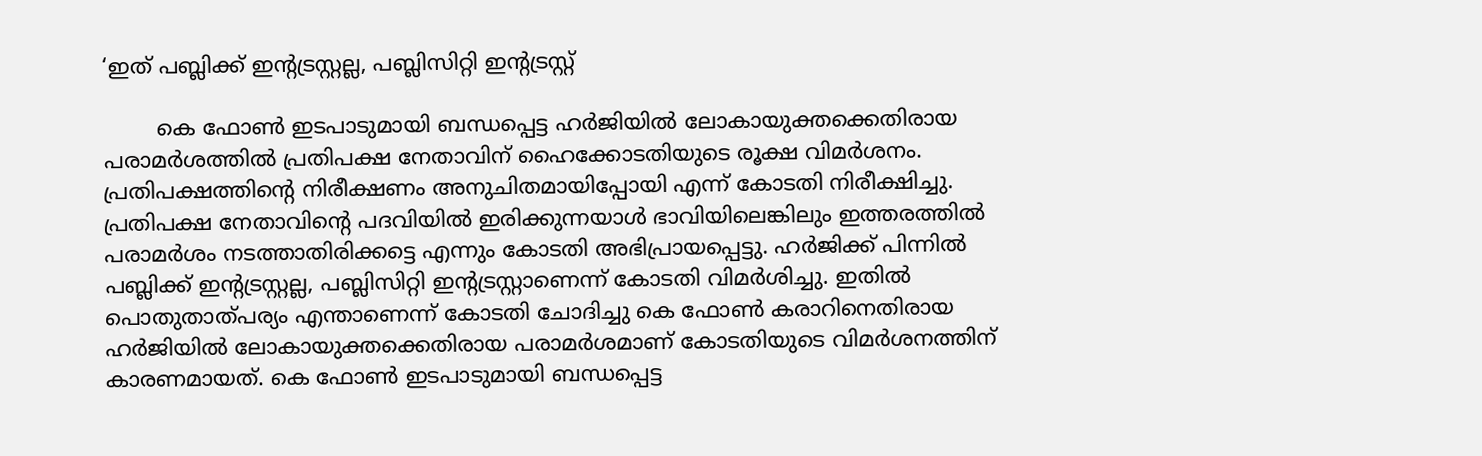‘ഇത് പബ്ലിക്ക് ഇന്റട്രസ്റ്റല്ല, പബ്ലിസിറ്റി ഇന്റട്രസ്റ്റ്

        കെ ഫോണ്‍ ഇടപാടുമായി ബന്ധപ്പെട്ട ഹര്‍ജിയില്‍ ലോകായുക്തക്കെതിരായ പരാമര്‍ശത്തില്‍ പ്രതിപക്ഷ നേതാവിന് ഹൈക്കോടതിയുടെ രൂക്ഷ വിമര്‍ശനം. പ്രതിപക്ഷത്തിന്റെ നിരീക്ഷണം അനുചിതമായിപ്പോയി എന്ന് കോടതി നിരീക്ഷിച്ചു. പ്രതിപക്ഷ നേതാവിന്റെ പദവിയില്‍ ഇരിക്കുന്നയാള്‍ ഭാവിയിലെങ്കിലും ഇത്തരത്തില്‍ പരാമര്‍ശം നടത്താതിരിക്കട്ടെ എന്നും കോടതി അഭിപ്രായപ്പെട്ടു. ഹര്‍ജിക്ക് പിന്നില്‍ പബ്ലിക്ക് ഇന്റട്രസ്റ്റല്ല, പബ്ലിസിറ്റി ഇന്റട്രസ്റ്റാണെന്ന് കോടതി വിമര്‍ശിച്ചു. ഇതില്‍ പൊതുതാത്പര്യം എന്താണെന്ന് കോടതി ചോദിച്ചു കെ ഫോണ്‍ കരാറിനെതിരായ ഹര്‍ജിയില്‍ ലോകായുക്തക്കെതിരായ പരാമര്‍ശമാണ് കോടതിയുടെ വിമര്‍ശനത്തിന് കാരണമായത്. കെ ഫോണ്‍ ഇടപാടുമായി ബന്ധപ്പെട്ട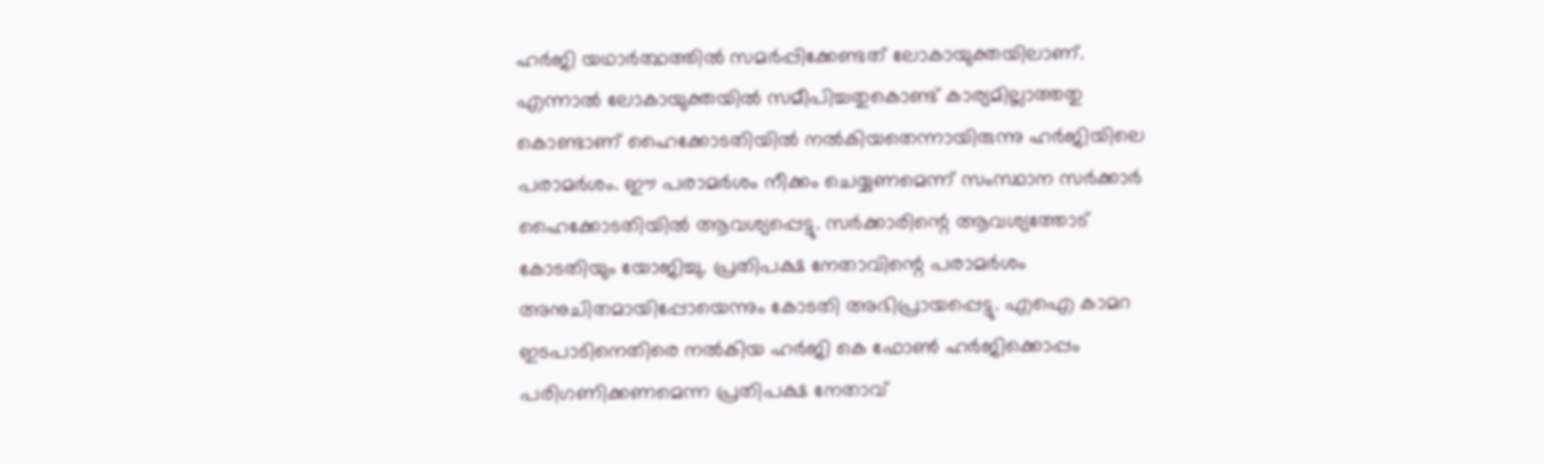ഹര്‍ജി യഥാര്‍ത്ഥത്തില്‍ സമര്‍പ്പിക്കേണ്ടത് ലോകായുക്തയിലാണ്. എന്നാല്‍ ലോകായുക്തയില്‍ സമീപിച്ചതുകൊണ്ട് കാര്യമില്ലാത്തതു കൊണ്ടാണ് ഹൈക്കോടതിയില്‍ നല്‍കിയതെന്നായിരുന്നു ഹര്‍ജിയിലെ പരാമര്‍ശം. ഈ പരാമര്‍ശം നീക്കം ചെയ്യണമെന്ന് സംസ്ഥാന സര്‍ക്കാര്‍ ഹൈക്കോടതിയില്‍ ആവശ്യപ്പെട്ടു. സര്‍ക്കാരിന്റെ ആവശ്യത്തോട് കോടതിയും യോജിച്ചു. പ്രതിപക്ഷ നേതാവിന്റെ പരാമര്‍ശം അനുചിതമായിപ്പോയെന്നും കോടതി അഭിപ്രായപ്പെട്ടു. എഐ കാമറ ഇടപാടിനെതിരെ നല്‍കിയ ഹര്‍ജി കെ ഫോണ്‍ ഹര്‍ജിക്കൊപ്പം പരിഗണിക്കണമെന്ന പ്രതിപക്ഷ നേതാവ്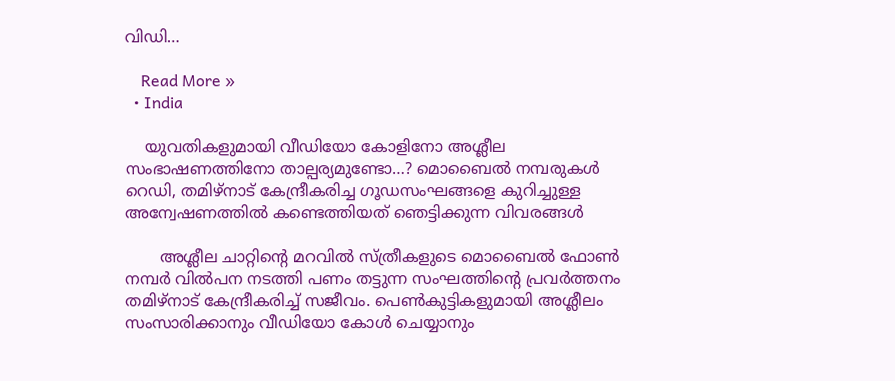വിഡി…

    Read More »
  • India

    യുവതികളുമായി വീഡിയോ കോളിനോ അശ്ലീല  സംഭാഷണത്തിനോ താല്പര്യമുണ്ടോ…? മൊബൈൽ നമ്പരുകൾ റെഡി, തമിഴ്നാട് കേന്ദ്രീകരിച്ച ഗൂഡസംഘങ്ങളെ കുറിച്ചുള്ള അന്വേഷണത്തിൽ കണ്ടെത്തിയത് ഞെട്ടിക്കുന്ന വിവരങ്ങൾ

       അശ്ലീല ചാറ്റിന്റെ മറവിൽ സ്ത്രീകളുടെ മൊബൈൽ ഫോൺ നമ്പർ വിൽപന നടത്തി പണം തട്ടുന്ന സംഘത്തിന്റെ പ്രവർത്തനം തമിഴ്നാട് കേന്ദ്രീകരിച്ച് സജീവം. പെൺകുട്ടികളുമായി അശ്ലീലം സംസാരിക്കാനും വീഡിയോ കോൾ ചെയ്യാനും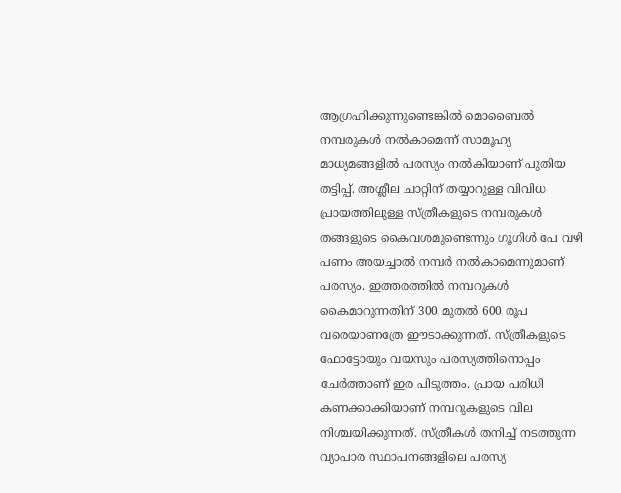ആഗ്രഹിക്കുന്നുണ്ടെങ്കിൽ മൊബൈൽ നമ്പരുകൾ നൽകാമെന്ന് സാമൂഹ്യ മാധ്യമങ്ങളിൽ പരസ്യം നൽകിയാണ് പുതിയ തട്ടിപ്പ്. അശ്ലീല ചാറ്റിന് തയ്യാറുള്ള വിവിധ പ്രായത്തിലുള്ള സ്ത്രീകളുടെ നമ്പരുകൾ തങ്ങളുടെ കൈവശമുണ്ടെന്നും ഗൂഗിൾ പേ വഴി പണം അയച്ചാൽ നമ്പർ നൽകാമെന്നുമാണ് പരസ്യം. ഇത്തരത്തിൽ നമ്പറുകൾ കൈമാറുന്നതിന് 300 മുതൽ 600 രൂപ വരെയാണത്രേ ഈടാക്കുന്നത്. സ്ത്രീകളുടെ ഫോട്ടോയും വയസും പരസ്യത്തിനൊപ്പം ചേർത്താണ് ഇര പിടുത്തം. പ്രായ പരിധി കണക്കാക്കിയാണ് നമ്പറുകളുടെ വില നിശ്ചയിക്കുന്നത്. സ്ത്രീകൾ തനിച്ച് നടത്തുന്ന വ്യാപാര സ്ഥാപനങ്ങളിലെ പരസ്യ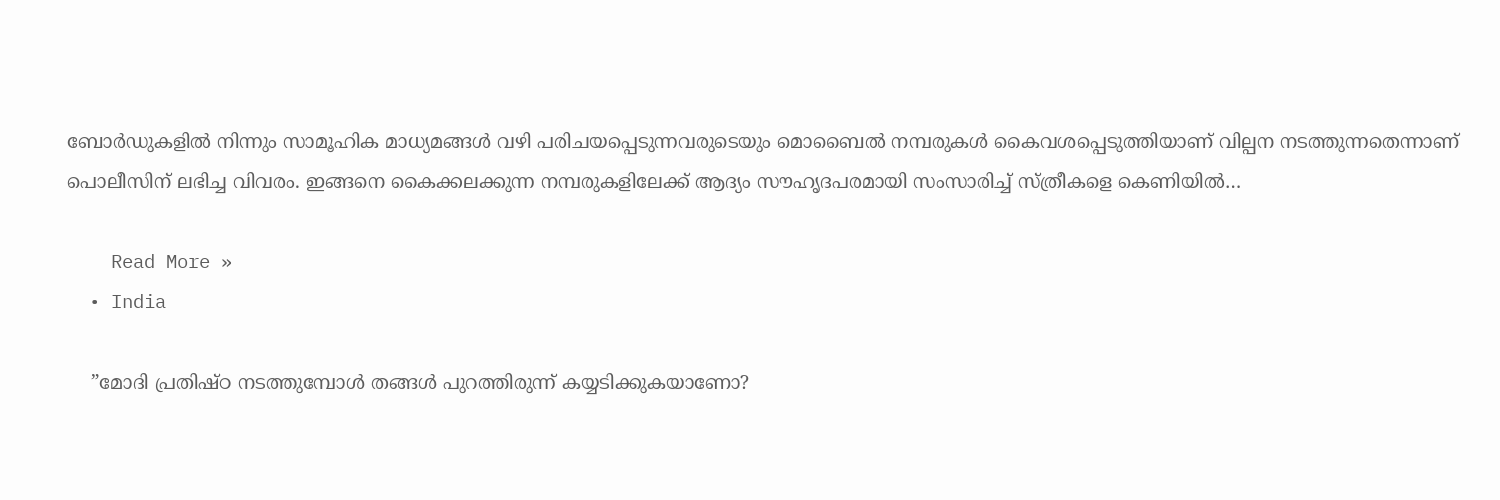ബോർഡുകളിൽ നിന്നും സാമൂഹിക മാധ്യമങ്ങൾ വഴി പരിചയപ്പെടുന്നവരുടെയും മൊബൈൽ നമ്പരുകൾ കൈവശപ്പെടുത്തിയാണ് വില്പന നടത്തുന്നതെന്നാണ് പൊലീസിന് ലഭിച്ച വിവരം. ഇങ്ങനെ കൈക്കലക്കുന്ന നമ്പരുകളിലേക്ക് ആദ്യം സൗഹൃദപരമായി സംസാരിച്ച് സ്ത്രീകളെ കെണിയിൽ…

    Read More »
  • India

    ”മോദി പ്രതിഷ്ഠ നടത്തുമ്പോള്‍ തങ്ങള്‍ പുറത്തിരുന്ന് കയ്യടിക്കുകയാണോ?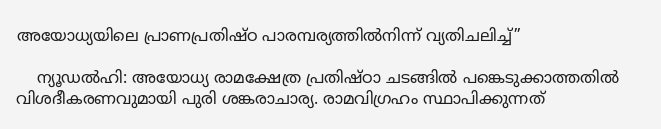അയോധ്യയിലെ പ്രാണപ്രതിഷ്ഠ പാരമ്പര്യത്തില്‍നിന്ന് വ്യതിചലിച്ച്”

    ന്യൂഡല്‍ഹി: അയോധ്യ രാമക്ഷേത്ര പ്രതിഷ്ഠാ ചടങ്ങില്‍ പങ്കെടുക്കാത്തതില്‍ വിശദീകരണവുമായി പുരി ശങ്കരാചാര്യ. രാമവിഗ്രഹം സ്ഥാപിക്കുന്നത്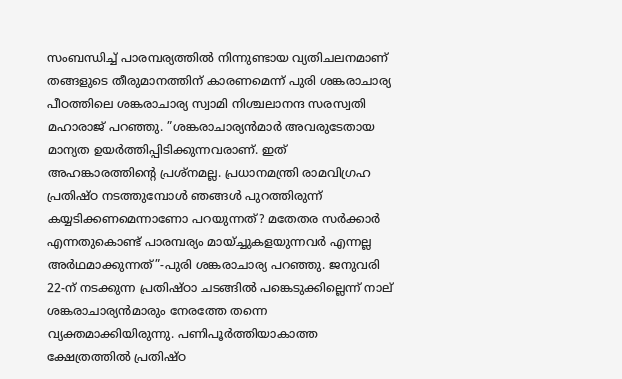സംബന്ധിച്ച് പാരമ്പര്യത്തില്‍ നിന്നുണ്ടായ വ്യതിചലനമാണ് തങ്ങളുടെ തീരുമാനത്തിന് കാരണമെന്ന് പുരി ശങ്കരാചാര്യ പീഠത്തിലെ ശങ്കരാചാര്യ സ്വാമി നിശ്ചലാനന്ദ സരസ്വതി മഹാരാജ് പറഞ്ഞു. ”ശങ്കരാചാര്യന്‍മാര്‍ അവരുടേതായ മാന്യത ഉയര്‍ത്തിപ്പിടിക്കുന്നവരാണ്. ഇത് അഹങ്കാരത്തിന്റെ പ്രശ്നമല്ല. പ്രധാനമന്ത്രി രാമവിഗ്രഹ പ്രതിഷ്ഠ നടത്തുമ്പോള്‍ ഞങ്ങള്‍ പുറത്തിരുന്ന് കയ്യടിക്കണമെന്നാണോ പറയുന്നത്? മതേതര സര്‍ക്കാര്‍ എന്നതുകൊണ്ട് പാരമ്പര്യം മായ്ച്ചുകളയുന്നവര്‍ എന്നല്ല അര്‍ഥമാക്കുന്നത്”-പുരി ശങ്കരാചാര്യ പറഞ്ഞു. ജനുവരി 22-ന് നടക്കുന്ന പ്രതിഷ്ഠാ ചടങ്ങില്‍ പങ്കെടുക്കില്ലെന്ന് നാല് ശങ്കരാചാര്യന്‍മാരും നേരത്തേ തന്നെ വ്യക്തമാക്കിയിരുന്നു. പണിപൂര്‍ത്തിയാകാത്ത ക്ഷേത്രത്തില്‍ പ്രതിഷ്ഠ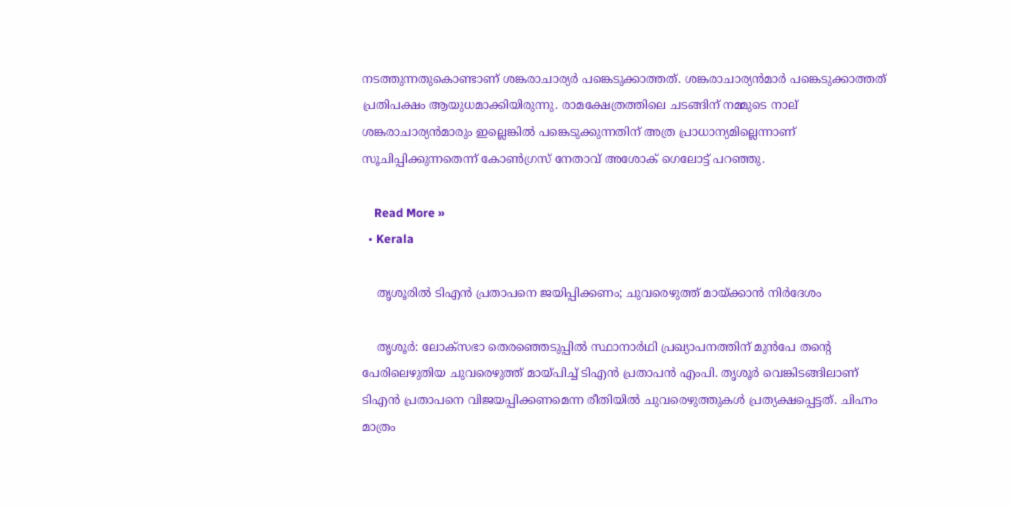നടത്തുന്നതുകൊണ്ടാണ് ശങ്കരാചാര്യര്‍ പങ്കെടുക്കാത്തത്. ശങ്കരാചാര്യന്‍മാര്‍ പങ്കെടുക്കാത്തത് പ്രതിപക്ഷം ആയുധമാക്കിയിരുന്നു. രാമക്ഷേത്രത്തിലെ ചടങ്ങിന് നമ്മുടെ നാല് ശങ്കരാചാര്യന്‍മാരും ഇല്ലെങ്കില്‍ പങ്കെടുക്കുന്നതിന് അത്ര പ്രാധാന്യമില്ലെന്നാണ് സൂചിപ്പിക്കുന്നതെന്ന് കോണ്‍ഗ്രസ് നേതാവ് അശോക് ഗെലോട്ട് പറഞ്ഞു.

    Read More »
  • Kerala

    തൃശൂരില്‍ ടിഎന്‍ പ്രതാപനെ ജയിപ്പിക്കണം; ചുവരെഴുത്ത് മായ്ക്കാന്‍ നിര്‍ദേശം

    തൃശൂര്‍: ലോക്സഭാ തെരഞ്ഞെടുപ്പില്‍ സ്ഥാനാര്‍ഥി പ്രഖ്യാപനത്തിന് മുന്‍പേ തന്റെ പേരിലെഴുതിയ ചുവരെഴുത്ത് മായ്പിച്ച് ടിഎന്‍ പ്രതാപന്‍ എംപി. തൃശൂര്‍ വെങ്കിടങ്ങിലാണ് ടിഎന്‍ പ്രതാപനെ വിജയപ്പിക്കണമെന്ന രീതിയില്‍ ചുവരെഴുത്തുകള്‍ പ്രത്യക്ഷപ്പെട്ടത്. ചിഹ്നം മാത്രം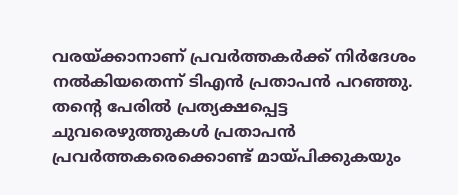വരയ്ക്കാനാണ് പ്രവര്‍ത്തകര്‍ക്ക് നിര്‍ദേശം നല്‍കിയതെന്ന് ടിഎന്‍ പ്രതാപന്‍ പറഞ്ഞു. തന്റെ പേരില്‍ പ്രത്യക്ഷപ്പെട്ട ചുവരെഴുത്തുകള്‍ പ്രതാപന്‍ പ്രവര്‍ത്തകരെക്കൊണ്ട് മായ്പിക്കുകയും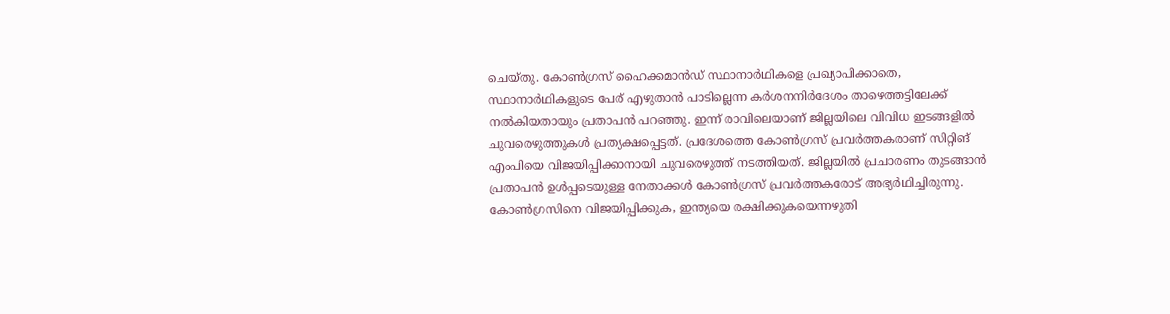ചെയ്തു. കോണ്‍ഗ്രസ് ഹൈക്കമാന്‍ഡ് സ്ഥാനാര്‍ഥികളെ പ്രഖ്യാപിക്കാതെ, സ്ഥാനാര്‍ഥികളുടെ പേര് എഴുതാന്‍ പാടില്ലെന്ന കര്‍ശനനിര്‍ദേശം താഴെത്തട്ടിലേക്ക് നല്‍കിയതായും പ്രതാപന്‍ പറഞ്ഞു. ഇന്ന് രാവിലെയാണ് ജില്ലയിലെ വിവിധ ഇടങ്ങളില്‍ ചുവരെഴുത്തുകള്‍ പ്രത്യക്ഷപ്പെട്ടത്. പ്രദേശത്തെ കോണ്‍ഗ്രസ് പ്രവര്‍ത്തകരാണ് സിറ്റിങ് എംപിയെ വിജയിപ്പിക്കാനായി ചുവരെഴുത്ത് നടത്തിയത്. ജില്ലയില്‍ പ്രചാരണം തുടങ്ങാന്‍ പ്രതാപന്‍ ഉള്‍പ്പടെയുള്ള നേതാക്കള്‍ കോണ്‍ഗ്രസ് പ്രവര്‍ത്തകരോട് അഭ്യര്‍ഥിച്ചിരുന്നു. കോണ്‍ഗ്രസിനെ വിജയിപ്പിക്കുക, ഇന്ത്യയെ രക്ഷിക്കുകയെന്നഴുതി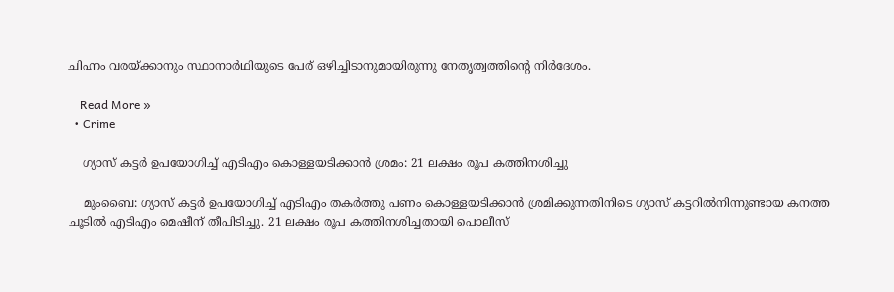ചിഹ്നം വരയ്ക്കാനും സ്ഥാനാര്‍ഥിയുടെ പേര് ഒഴിച്ചിടാനുമായിരുന്നു നേതൃത്വത്തിന്റെ നിര്‍ദേശം.

    Read More »
  • Crime

    ഗ്യാസ് കട്ടര്‍ ഉപയോഗിച്ച് എടിഎം കൊള്ളയടിക്കാന്‍ ശ്രമം: 21 ലക്ഷം രൂപ കത്തിനശിച്ചു

    മുംബൈ: ഗ്യാസ് കട്ടര്‍ ഉപയോഗിച്ച് എടിഎം തകര്‍ത്തു പണം കൊള്ളയടിക്കാന്‍ ശ്രമിക്കുന്നതിനിടെ ഗ്യാസ് കട്ടറില്‍നിന്നുണ്ടായ കനത്ത ചൂടില്‍ എടിഎം മെഷീന് തീപിടിച്ചു. 21 ലക്ഷം രൂപ കത്തിനശിച്ചതായി പൊലീസ്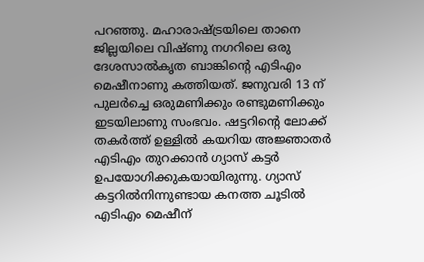പറഞ്ഞു. മഹാരാഷ്ട്രയിലെ താനെ ജില്ലയിലെ വിഷ്ണു നഗറിലെ ഒരു ദേശസാല്‍കൃത ബാങ്കിന്റെ എടിഎം മെഷീനാണു കത്തിയത്. ജനുവരി 13 ന് പുലര്‍ച്ചെ ഒരുമണിക്കും രണ്ടുമണിക്കും ഇടയിലാണു സംഭവം. ഷട്ടറിന്റെ ലോക്ക് തകര്‍ത്ത് ഉള്ളില്‍ കയറിയ അജ്ഞാതര്‍ എടിഎം തുറക്കാന്‍ ഗ്യാസ് കട്ടര്‍ ഉപയോഗിക്കുകയായിരുന്നു. ഗ്യാസ് കട്ടറില്‍നിന്നുണ്ടായ കനത്ത ചൂടില്‍ എടിഎം മെഷീന്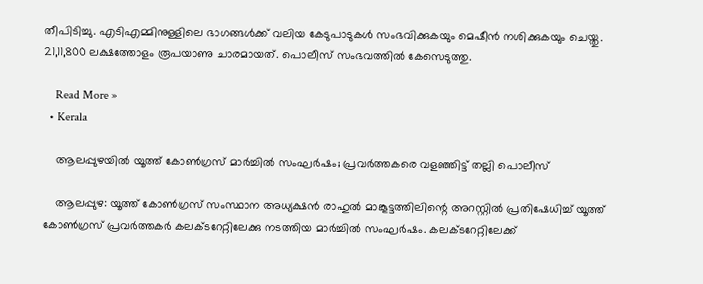തീപിടിച്ചു. എടിഎമ്മിനുള്ളിലെ ഭാഗങ്ങള്‍ക്ക് വലിയ കേടുപാടുകള്‍ സംഭവിക്കുകയും മെഷീന്‍ നശിക്കുകയും ചെയ്തു. 21,11,800 ലക്ഷത്തോളം രൂപയാണു ചാരമായത്. പൊലീസ് സംഭവത്തില്‍ കേസെടുത്തു.

    Read More »
  • Kerala

    ആലപ്പുഴയില്‍ യൂത്ത് കോണ്‍ഗ്രസ് മാര്‍ച്ചില്‍ സംഘര്‍ഷം; പ്രവര്‍ത്തകരെ വളഞ്ഞിട്ട് തല്ലി പൊലീസ്

    ആലപ്പുഴ: യൂത്ത് കോണ്‍ഗ്രസ് സംസ്ഥാന അധ്യക്ഷന്‍ രാഹുല്‍ മാങ്കൂട്ടത്തിലിന്റെ അറസ്റ്റില്‍ പ്രതിഷേധിച്ച് യൂത്ത് കോണ്‍ഗ്രസ് പ്രവര്‍ത്തകര്‍ കലക്ടറേറ്റിലേക്കു നടത്തിയ മാര്‍ച്ചില്‍ സംഘര്‍ഷം. കലക്ടറേറ്റിലേക്ക്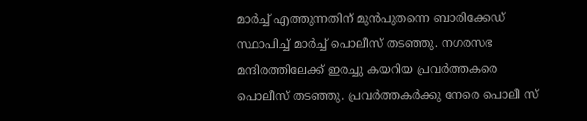മാര്‍ച്ച് എത്തുന്നതിന് മുന്‍പുതന്നെ ബാരിക്കേഡ് സ്ഥാപിച്ച് മാര്‍ച്ച് പൊലീസ് തടഞ്ഞു. നഗരസഭ മന്ദിരത്തിലേക്ക് ഇരച്ചു കയറിയ പ്രവര്‍ത്തകരെ പൊലീസ് തടഞ്ഞു. പ്രവര്‍ത്തകര്‍ക്കു നേരെ പൊലീ സ്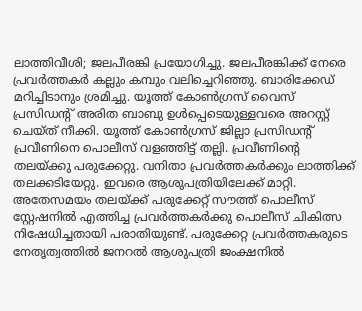ലാത്തിവീശി; ജലപീരങ്കി പ്രയോഗിച്ചു. ജലപീരങ്കിക്ക് നേരെ പ്രവര്‍ത്തകര്‍ കല്ലും കമ്പും വലിച്ചെറിഞ്ഞു. ബാരിക്കേഡ് മറിച്ചിടാനും ശ്രമിച്ചു. യൂത്ത് കോണ്‍ഗ്രസ് വൈസ് പ്രസിഡന്റ് അരിത ബാബു ഉള്‍പ്പെടെയുള്ളവരെ അറസ്റ്റ് ചെയ്ത് നീക്കി. യൂത്ത് കോണ്‍ഗ്രസ് ജില്ലാ പ്രസിഡന്റ് പ്രവീണിനെ പൊലീസ് വളഞ്ഞിട്ട് തല്ലി. പ്രവീണിന്റെ തലയ്ക്കു പരുക്കേറ്റു. വനിതാ പ്രവര്‍ത്തകര്‍ക്കും ലാത്തിക്ക് തലക്കടിയേറ്റു. ഇവരെ ആശുപത്രിയിലേക്ക് മാറ്റി. അതേസമയം തലയ്ക്ക് പരുക്കേറ്റ് സൗത്ത് പൊലീസ് സ്റ്റേഷനില്‍ എത്തിച്ച പ്രവര്‍ത്തകര്‍ക്കു പൊലീസ് ചികിത്സ നിഷേധിച്ചതായി പരാതിയുണ്ട്. പരുക്കേറ്റ പ്രവര്‍ത്തകരുടെ നേതൃത്വത്തില്‍ ജനറല്‍ ആശുപത്രി ജംക്ഷനില്‍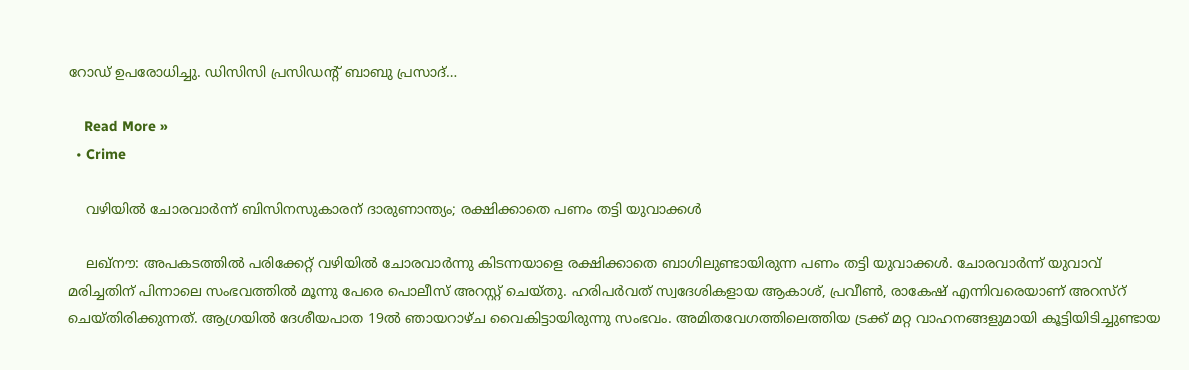റോഡ് ഉപരോധിച്ചു. ഡിസിസി പ്രസിഡന്റ് ബാബു പ്രസാദ്…

    Read More »
  • Crime

    വഴിയില്‍ ചോരവാര്‍ന്ന് ബിസിനസുകാരന് ദാരുണാന്ത്യം; രക്ഷിക്കാതെ പണം തട്ടി യുവാക്കള്‍

    ലഖ്‌നൗ: അപകടത്തില്‍ പരിക്കേറ്റ് വഴിയില്‍ ചോരവാര്‍ന്നു കിടന്നയാളെ രക്ഷിക്കാതെ ബാഗിലുണ്ടായിരുന്ന പണം തട്ടി യുവാക്കള്‍. ചോരവാര്‍ന്ന് യുവാവ് മരിച്ചതിന് പിന്നാലെ സംഭവത്തില്‍ മൂന്നു പേരെ പൊലീസ് അറസ്റ്റ് ചെയ്തു. ഹരിപര്‍വത് സ്വദേശികളായ ആകാശ്, പ്രവീണ്‍, രാകേഷ് എന്നിവരെയാണ് അറസ്റ് ചെയ്തിരിക്കുന്നത്. ആഗ്രയില്‍ ദേശീയപാത 19ല്‍ ഞായറാഴ്ച വൈകിട്ടായിരുന്നു സംഭവം. അമിതവേഗത്തിലെത്തിയ ട്രക്ക് മറ്റ വാഹനങ്ങളുമായി കൂട്ടിയിടിച്ചുണ്ടായ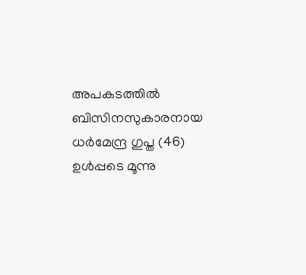അപകടത്തില്‍ ബിസിനസുകാരനായ ധര്‍മേന്ദ്ര ഗുപ്ത (46) ഉള്‍പ്പടെ മൂന്നു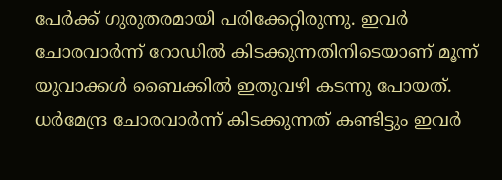പേര്‍ക്ക് ഗുരുതരമായി പരിക്കേറ്റിരുന്നു. ഇവര്‍ ചോരവാര്‍ന്ന് റോഡില്‍ കിടക്കുന്നതിനിടെയാണ് മൂന്ന് യുവാക്കള്‍ ബൈക്കില്‍ ഇതുവഴി കടന്നു പോയത്. ധര്‍മേന്ദ്ര ചോരവാര്‍ന്ന് കിടക്കുന്നത് കണ്ടിട്ടും ഇവര്‍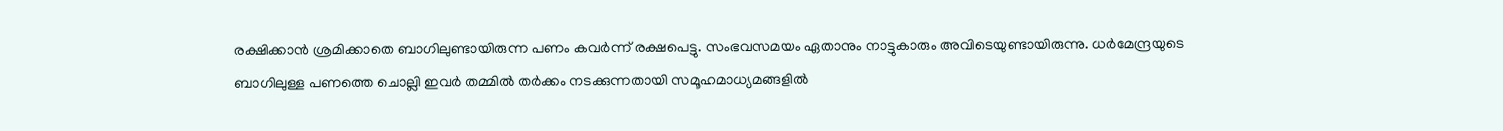രക്ഷിക്കാന്‍ ശ്രമിക്കാതെ ബാഗിലുണ്ടായിരുന്ന പണം കവര്‍ന്ന് രക്ഷപെട്ടു. സംഭവസമയം ഏതാനും നാട്ടുകാരും അവിടെയുണ്ടായിരുന്നു. ധര്‍മേന്ദ്രയുടെ ബാഗിലുള്ള പണത്തെ ചൊല്ലി ഇവര്‍ തമ്മില്‍ തര്‍ക്കം നടക്കുന്നതായി സമൂഹമാധ്യമങ്ങളില്‍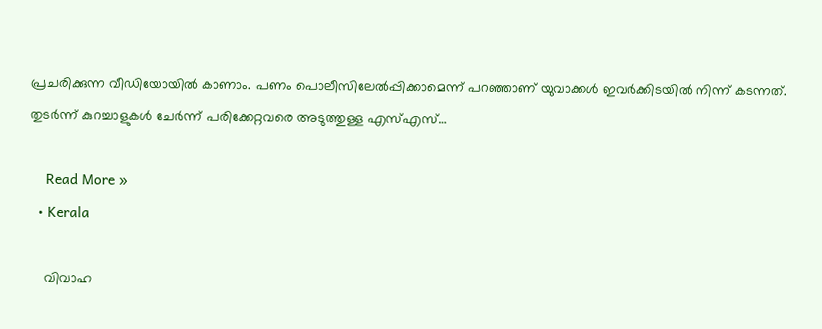പ്രചരിക്കുന്ന വീഡിയോയില്‍ കാണാം. പണം പൊലീസിലേല്‍പ്പിക്കാമെന്ന് പറഞ്ഞാണ് യുവാക്കള്‍ ഇവര്‍ക്കിടയില്‍ നിന്ന് കടന്നത്. തുടര്‍ന്ന് കുറച്ചാളുകള്‍ ചേര്‍ന്ന് പരിക്കേറ്റവരെ അടുത്തുള്ള എസ്എസ്…

    Read More »
  • Kerala

    വിവാഹ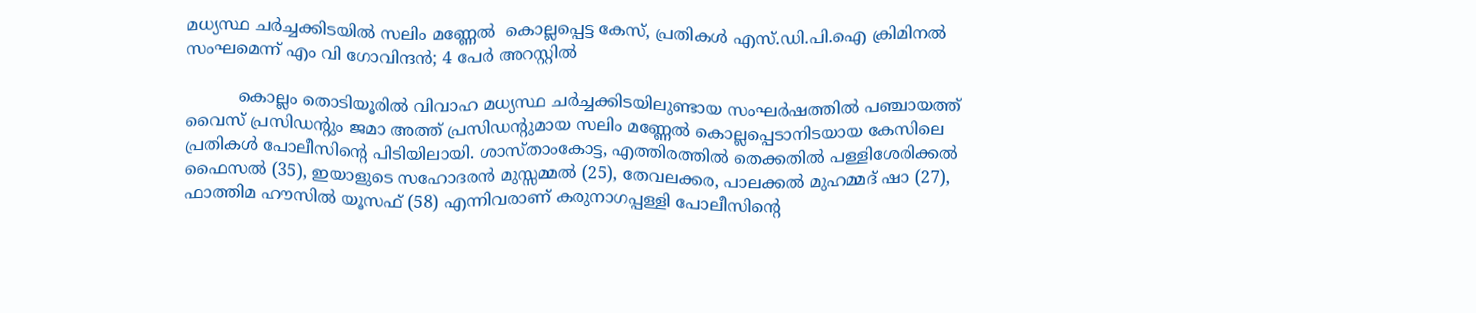മധ്യസ്ഥ ചര്‍ച്ചക്കിടയിൽ സലിം മണ്ണേൽ  കൊല്ലപ്പെട്ട കേസ്, പ്രതികൾ എസ്.ഡി.പി.ഐ ക്രിമിനൽ സംഘമെന്ന് എം വി ഗോവിന്ദൻ; 4 പേർ അറസ്റ്റില്‍

          കൊല്ലം തൊടിയൂരിൽ വിവാഹ മധ്യസ്ഥ ചര്‍ച്ചക്കിടയിലുണ്ടായ സംഘര്‍ഷത്തില്‍ പഞ്ചായത്ത് വൈസ് പ്രസിഡന്റും ജമാ അത്ത് പ്രസിഡന്റുമായ സലിം മണ്ണേൽ കൊല്ലപ്പെടാനിടയായ കേസിലെ പ്രതികള്‍ പോലീസിന്റെ പിടിയിലായി. ശാസ്താംകോട്ട, എത്തിരത്തില്‍ തെക്കതില്‍ പള്ളിശേരിക്കല്‍ ഫൈസല്‍ (35), ഇയാളുടെ സഹോദരന്‍ മുസ്സമ്മല്‍ (25), തേവലക്കര, പാലക്കല്‍ മുഹമ്മദ് ഷാ (27), ഫാത്തിമ ഹൗസില്‍ യൂസഫ് (58) എന്നിവരാണ് കരുനാഗപ്പള്ളി പോലീസിന്റെ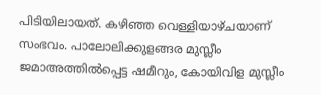പിടിയിലായത്. കഴിഞ്ഞ വെള്ളിയാഴ്ചയാണ് സംഭവം. പാലോലിക്കുളങ്ങര മുസ്ലീം ജമാഅത്തിൽപ്പെട്ട ഷമീറും, കോയിവിള മുസ്ലീം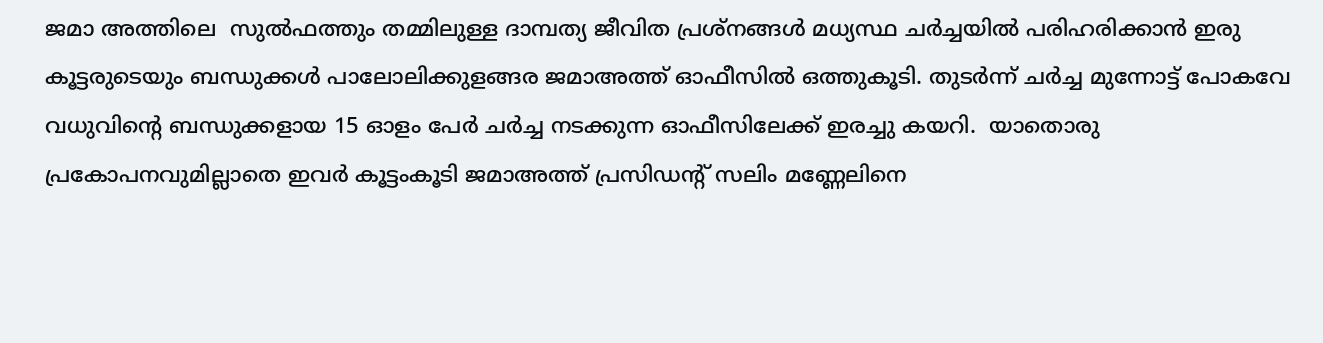ജമാ അത്തിലെ  സുൽഫത്തും തമ്മിലുള്ള ദാമ്പത്യ ജീവിത പ്രശ്നങ്ങൾ മധ്യസ്ഥ ചർച്ചയിൽ പരിഹരിക്കാൻ ഇരു കൂട്ടരുടെയും ബന്ധുക്കൾ പാലോലിക്കുളങ്ങര ജമാഅത്ത് ഓഫീസിൽ ഒത്തുകൂടി. തുടർന്ന് ചർച്ച മുന്നോട്ട് പോകവേ വധുവിന്റെ ബന്ധുക്കളായ 15 ഓളം പേർ ചർച്ച നടക്കുന്ന ഓഫീസിലേക്ക് ഇരച്ചു കയറി.  യാതൊരു പ്രകോപനവുമില്ലാതെ ഇവർ കൂട്ടംകൂടി ജമാഅത്ത് പ്രസിഡന്റ് സലിം മണ്ണേലിനെ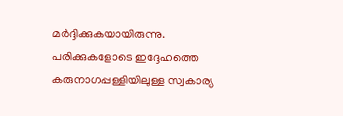മർദ്ദിക്കുകയായിരുന്നു. പരിക്കുകളോടെ ഇദ്ദേഹത്തെ കരുനാഗപ്പള്ളിയിലുള്ള സ്വകാര്യ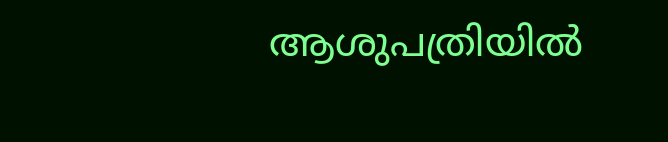ആശുപത്രിയില്‍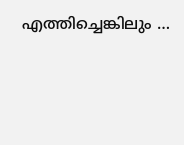എത്തിച്ചെങ്കിലും …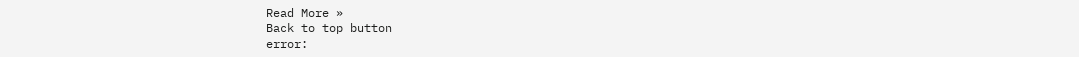Read More »
Back to top button
error: